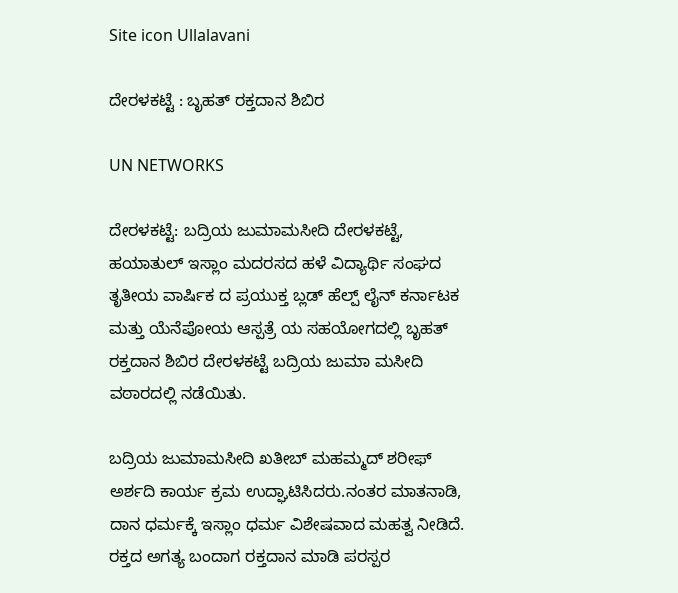Site icon Ullalavani

ದೇರಳಕಟ್ಟೆ : ಬೃಹತ್ ರಕ್ತದಾನ ಶಿಬಿರ

UN NETWORKS

ದೇರಳಕಟ್ಟೆ: ಬದ್ರಿಯ ಜುಮಾಮಸೀದಿ ದೇರಳಕಟ್ಟೆ, ಹಯಾತುಲ್ ಇಸ್ಲಾಂ ಮದರಸದ ಹಳೆ ವಿದ್ಯಾರ್ಥಿ ಸಂಘದ ತೃತೀಯ ವಾರ್ಷಿಕ ದ ಪ್ರಯುಕ್ತ ಬ್ಲಡ್ ಹೆಲ್ಪ್ ಲೈನ್ ಕರ್ನಾಟಕ ಮತ್ತು ಯೆನೆಪೋಯ ಆಸ್ಪತ್ರೆ ಯ ಸಹಯೋಗದಲ್ಲಿ ಬೃಹತ್ ರಕ್ತದಾನ ಶಿಬಿರ ದೇರಳಕಟ್ಟೆ ಬದ್ರಿಯ ಜುಮಾ ಮಸೀದಿ ವಠಾರದಲ್ಲಿ ನಡೆಯಿತು.

ಬದ್ರಿಯ ಜುಮಾಮಸೀದಿ ಖತೀಬ್ ಮಹಮ್ಮದ್ ಶರೀಫ್ ಅರ್ಶದಿ ಕಾರ್ಯ ಕ್ರಮ ಉದ್ಘಾಟಿಸಿದರು.ನಂತರ ಮಾತನಾಡಿ, ದಾನ ಧರ್ಮಕ್ಕೆ ಇಸ್ಲಾಂ ಧರ್ಮ ವಿಶೇಷವಾದ ಮಹತ್ವ ನೀಡಿದೆ. ರಕ್ತದ ಅಗತ್ಯ ಬಂದಾಗ ರಕ್ತದಾನ ಮಾಡಿ ಪರಸ್ಪರ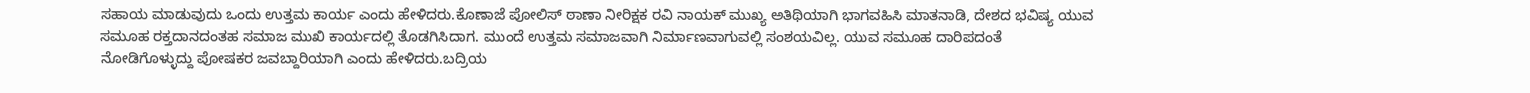ಸಹಾಯ ಮಾಡುವುದು ಒಂದು ಉತ್ತಮ ಕಾರ್ಯ ಎಂದು ಹೇಳಿದರು.ಕೊಣಾಜೆ ಪೋಲಿಸ್ ಠಾಣಾ ನೀರಿಕ್ಷಕ ರವಿ ನಾಯಕ್ ಮುಖ್ಯ ಅತಿಥಿಯಾಗಿ ಭಾಗವಹಿಸಿ ಮಾತನಾಡಿ, ದೇಶದ ಭವಿಷ್ಯ ಯುವ ಸಮೂಹ ರಕ್ತದಾನದಂತಹ ಸಮಾಜ ಮುಖಿ ಕಾರ್ಯದಲ್ಲಿ ತೊಡಗಿಸಿದಾಗ. ಮುಂದೆ ಉತ್ತಮ ಸಮಾಜವಾಗಿ ನಿರ್ಮಾಣವಾಗುವಲ್ಲಿ ಸಂಶಯವಿಲ್ಲ. ಯುವ ಸಮೂಹ ದಾರಿಪದಂತೆ ನೋಡಿಗೊಳ್ಳುದ್ದು ಪೋಷಕರ ಜವಬ್ದಾರಿಯಾಗಿ ಎಂದು ಹೇಳಿದರು.ಬದ್ರಿಯ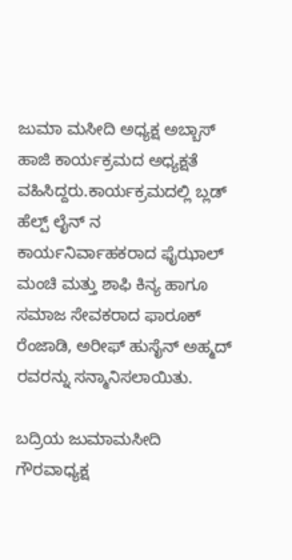ಜುಮಾ ಮಸೀದಿ ಅಧ್ಯಕ್ಷ ಅಬ್ಬಾಸ್ ಹಾಜಿ ಕಾರ್ಯಕ್ರಮದ ಅಧ್ಯಕ್ಷತೆ ವಹಿಸಿದ್ದರು.ಕಾರ್ಯಕ್ರಮದಲ್ಲಿ ಬ್ಲಡ್ ಹೆಲ್ಪ್ ಲೈನ್ ನ ಕಾರ್ಯನಿರ್ವಾಹಕರಾದ ಫೈಝಾಲ್ ಮಂಚಿ ಮತ್ತು ಶಾಫಿ ಕಿನ್ಯ ಹಾಗೂ ಸಮಾಜ ಸೇವಕರಾದ ಫಾರೂಕ್ ರೆಂಜಾಡಿ, ಅರೀಫ್ ಹುಸೈನ್ ಅಹ್ಮದ್ ರವರನ್ನು ಸನ್ಮಾನಿಸಲಾಯಿತು.

ಬದ್ರಿಯ ಜುಮಾಮಸೀದಿ ಗೌರವಾಧ್ಯಕ್ಷ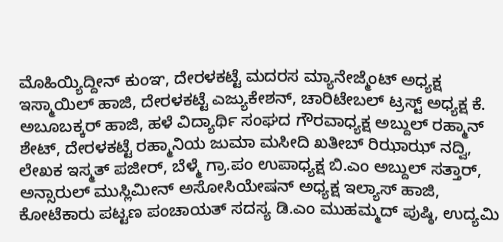ಮೊಹಿಯ್ಯಿದ್ದೀನ್ ಕುಂಞ, ದೇರಳಕಟ್ಟೆ ಮದರಸ ಮ್ಯಾನೇಜ್ಮೆಂಟ್ ಅಧ್ಯಕ್ಷ ಇಸ್ಮಾಯಿಲ್ ಹಾಜಿ, ದೇರಳಕಟ್ಟೆ ಎಜ್ಯುಕೇಶನ್, ಚಾರಿಟೇಬಲ್ ಟ್ರಸ್ಟ್ ಅಧ್ಯಕ್ಷ ಕೆ. ಅಬೂಬಕ್ಕರ್ ಹಾಜಿ, ಹಳೆ ವಿದ್ಯಾರ್ಥಿ ಸಂಘದ ಗೌರವಾಧ್ಯಕ್ಷ ಅಬ್ದುಲ್ ರಹ್ಮಾನ್ ಶೇಟ್, ದೇರಳಕಟ್ಟೆ ರಹ್ಮಾನಿಯ ಜುಮಾ ಮಸೀದಿ ಖತೀಬ್ ರಿಝಾಝ್ ನದ್ವಿ, ಲೇಖಕ ಇಸ್ಮತ್ ಪಜೀರ್, ಬೆಳ್ಮೆ ಗ್ರಾ.ಪಂ ಉಪಾಧ್ಯಕ್ಷ ಬಿ.ಎಂ ಅಬ್ದುಲ್ ಸತ್ತಾರ್, ಅನ್ಸಾರುಲ್ ಮುಸ್ಲಿಮೀನ್ ಅಸೋಸಿಯೇಷನ್ ಅಧ್ಯಕ್ಷ ಇಲ್ಯಾಸ್ ಹಾಜಿ, ಕೋಟೆಕಾರು ಪಟ್ಟಣ ಪಂಚಾಯತ್ ಸದಸ್ಯ ಡಿ.ಎಂ ಮುಹಮ್ಮದ್ ಪುಷ್ಠಿ, ಉದ್ಯಮಿ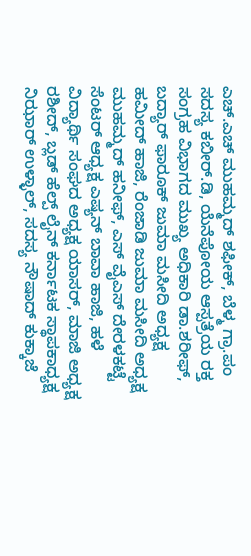ಎಚ್.ಎಚ್ ಮುಹಮ್ಮದ್ ಶಫೀಕ್, ಬೆಳ್ಮ ಗ್ರಾ.ಪಂ ಸದಸ್ಯ ಕಬೀರ್.ಡಿ, ಯೆನೆಪೋಯ ಆಸ್ಪತ್ರೆಯ ರಕ್ತ ಸಂಗ್ರಹ ವಿಭಾಗದ ಮುಖ್ಯ ಅಧಿಕಾರಿ ಡಾ.ಶರೀಫ್, ಬದ್ಯಾರ್ ಫಾರೂಕ್ ಜುಮಾ ಮಸೀದಿ ಅಧ್ಯಕ್ಷ ಹಮೀದ್ ಹಾಜಿ, ರೆಂಜಾಡಿ ಜುಮಾ ಮಸೀದಿ ಅಧ್ಯಕ್ಷ ಮುಹಮ್ಮದ್ ಹನೀಫ್, ಎಸ್ ವೈಎಸ್ ದೇರಳಕಟ್ಟೆ ಸೆಂಟರ್ ಆಧ್ಯಕ್ಷ ಎಷ್ಯನ್ ಬಾವಾ ಹಾಜಿ, ಹಳೆ ವಿದ್ಯಾರ್ಥಿ ಸಂಘದ ಅಧ್ಯಕ್ಷ ಯಾಸರ್, ಮಾಜಿ ಅಧ್ಯಕ್ಷ ರಶೀದ್, ಬ್ಲಡ್ ಹೆಲ್ಪ್ ಲೈನ್ ಕರ್ನಾಟಕ ಸ್ಥಾಪಕಾಧ್ಯಕ್ಷ ನಿಝಾರ್ ಉಳ್ಳಾಲ್, ಸದಸ್ಯ ನೌಷಾದ್ ಕುಕ್ಕಾಜೆ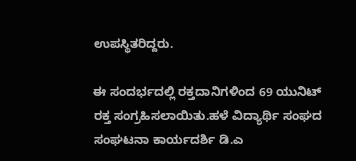ಉಪಸ್ಥಿತರಿದ್ದರು.

ಈ ಸಂದರ್ಭದಲ್ಲಿ ರಕ್ತದಾನಿಗಳಿಂದ 69 ಯುನಿಟ್ ರಕ್ತ ಸಂಗ್ರಹಿಸಲಾಯಿತು.ಹಳೆ ವಿದ್ಯಾರ್ಥಿ ಸಂಘದ ಸಂಘಟನಾ ಕಾರ್ಯದರ್ಶಿ ಡಿ.ಎ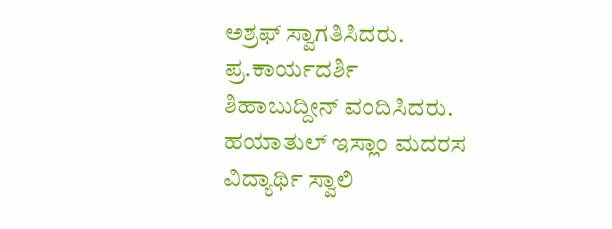ಅಶ್ರಫ್ ಸ್ವಾಗತಿಸಿದರು. ಪ್ರ.ಕಾರ್ಯದರ್ಶಿ ಶಿಹಾಬುದ್ದೀನ್ ವಂದಿಸಿದರು. ಹಯಾತುಲ್ ಇಸ್ಲಾಂ ಮದರಸ ವಿದ್ಯಾರ್ಥಿ ಸ್ವಾಲಿ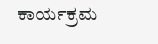ಕಾರ್ಯಕ್ರಮ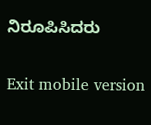ನಿರೂಪಿಸಿದರು

Exit mobile version